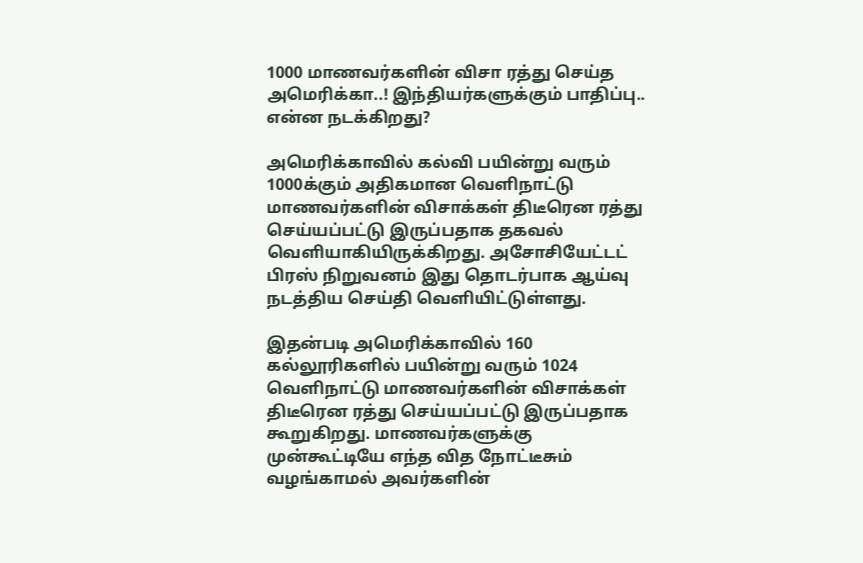1000 மாணவர்களின் விசா ரத்து செய்த அமெரிக்கா..! இந்தியர்களுக்கும் பாதிப்பு.. என்ன நடக்கிறது?

அமெரிக்காவில் கல்வி பயின்று வரும் 1000க்கும் அதிகமான வெளிநாட்டு மாணவர்களின் விசாக்கள் திடீரென ரத்து செய்யப்பட்டு இருப்பதாக தகவல் வெளியாகியிருக்கிறது. அசோசியேட்டட் பிரஸ் நிறுவனம் இது தொடர்பாக ஆய்வு நடத்திய செய்தி வெளியிட்டுள்ளது.

இதன்படி அமெரிக்காவில் 160 கல்லூரிகளில் பயின்று வரும் 1024 வெளிநாட்டு மாணவர்களின் விசாக்கள் திடீரென ரத்து செய்யப்பட்டு இருப்பதாக கூறுகிறது. மாணவர்களுக்கு முன்கூட்டியே எந்த வித நோட்டீசும் வழங்காமல் அவர்களின்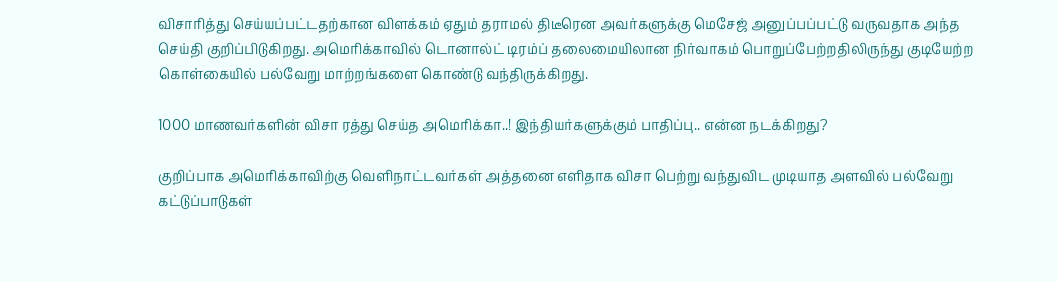விசாரித்து செய்யப்பட்டதற்கான விளக்கம் ஏதும் தராமல் திடீரென அவர்களுக்கு மெசேஜ் அனுப்பப்பட்டு வருவதாக அந்த செய்தி குறிப்பிடுகிறது. அமெரிக்காவில் டொனால்ட் டிரம்ப் தலைமையிலான நிர்வாகம் பொறுப்பேற்றதிலிருந்து குடியேற்ற கொள்கையில் பல்வேறு மாற்றங்களை கொண்டு வந்திருக்கிறது.

1000 மாணவர்களின் விசா ரத்து செய்த அமெரிக்கா..! இந்தியர்களுக்கும் பாதிப்பு.. என்ன நடக்கிறது?

குறிப்பாக அமெரிக்காவிற்கு வெளிநாட்டவர்கள் அத்தனை எளிதாக விசா பெற்று வந்துவிட முடியாத அளவில் பல்வேறு கட்டுப்பாடுகள்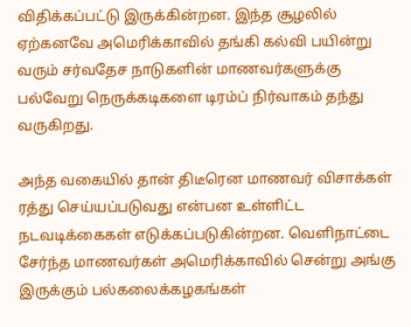விதிக்கப்பட்டு இருக்கின்றன. இந்த சூழலில் ஏற்கனவே அமெரிக்காவில் தங்கி கல்வி பயின்று வரும் சர்வதேச நாடுகளின் மாணவர்களுக்கு பல்வேறு நெருக்கடிகளை டிரம்ப் நிர்வாகம் தந்து வருகிறது.

அந்த வகையில் தான் திடீரென மாணவர் விசாக்கள் ரத்து செய்யப்படுவது என்பன உள்ளிட்ட நடவடிக்கைகள் எடுக்கப்படுகின்றன. வெளிநாட்டை சேர்ந்த மாணவர்கள் அமெரிக்காவில் சென்று அங்கு இருக்கும் பல்கலைக்கழகங்கள்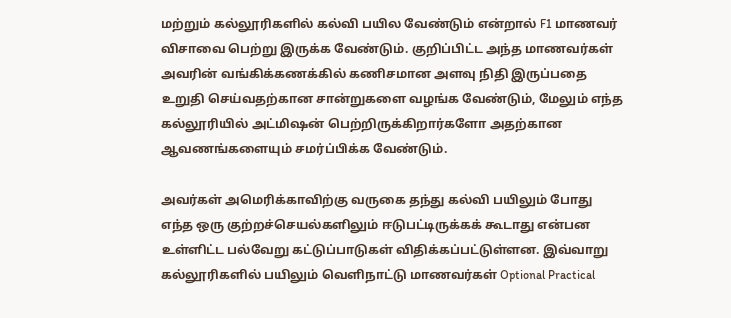மற்றும் கல்லூரிகளில் கல்வி பயில வேண்டும் என்றால் F1 மாணவர் விசாவை பெற்று இருக்க வேண்டும். குறிப்பிட்ட அந்த மாணவர்கள் அவரின் வங்கிக்கணக்கில் கணிசமான அளவு நிதி இருப்பதை உறுதி செய்வதற்கான சான்றுகளை வழங்க வேண்டும், மேலும் எந்த கல்லூரியில் அட்மிஷன் பெற்றிருக்கிறார்களோ அதற்கான ஆவணங்களையும் சமர்ப்பிக்க வேண்டும்.

அவர்கள் அமெரிக்காவிற்கு வருகை தந்து கல்வி பயிலும் போது எந்த ஒரு குற்றச்செயல்களிலும் ஈடுபட்டிருக்கக் கூடாது என்பன உள்ளிட்ட பல்வேறு கட்டுப்பாடுகள் விதிக்கப்பட்டுள்ளன. இவ்வாறு கல்லூரிகளில் பயிலும் வெளிநாட்டு மாணவர்கள் Optional Practical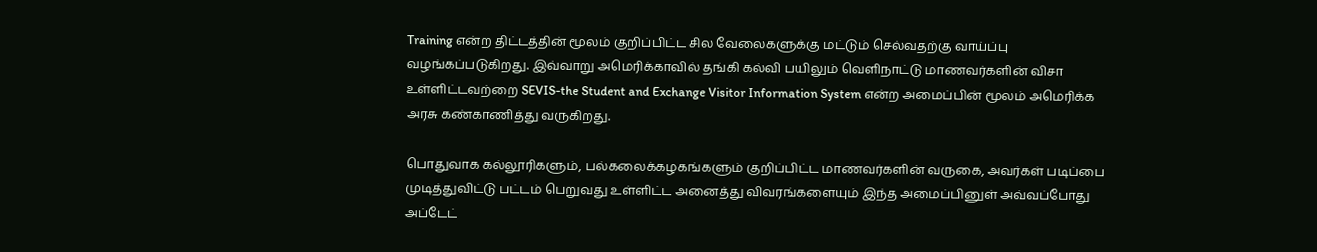Training என்ற திட்டத்தின் மூலம் குறிப்பிட்ட சில வேலைகளுக்கு மட்டும் செல்வதற்கு வாய்ப்பு வழங்கப்படுகிறது. இவ்வாறு அமெரிக்காவில் தங்கி கல்வி பயிலும் வெளிநாட்டு மாணவர்களின் விசா உள்ளிட்டவற்றை SEVIS-the Student and Exchange Visitor Information System என்ற அமைப்பின் மூலம் அமெரிக்க அரசு கண்காணித்து வருகிறது.

பொதுவாக கல்லூரிகளும், பல்கலைக்கழகங்களும் குறிப்பிட்ட மாணவர்களின் வருகை, அவர்கள் படிப்பை முடித்துவிட்டு பட்டம் பெறுவது உள்ளிட்ட அனைத்து விவரங்களையும் இந்த அமைப்பினுள் அவ்வப்போது அப்டேட்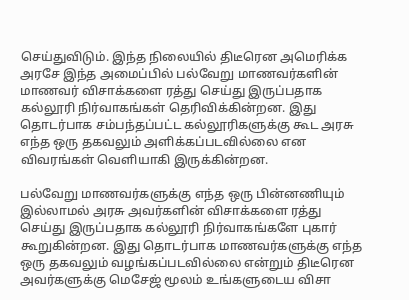செய்துவிடும். இந்த நிலையில் திடீரென அமெரிக்க அரசே இந்த அமைப்பில் பல்வேறு மாணவர்களின் மாணவர் விசாக்களை ரத்து செய்து இருப்பதாக கல்லூரி நிர்வாகங்கள் தெரிவிக்கின்றன. இது தொடர்பாக சம்பந்தப்பட்ட கல்லூரிகளுக்கு கூட அரசு எந்த ஒரு தகவலும் அளிக்கப்படவில்லை என விவரங்கள் வெளியாகி இருக்கின்றன.

பல்வேறு மாணவர்களுக்கு எந்த ஒரு பின்னணியும் இல்லாமல் அரசு அவர்களின் விசாக்களை ரத்து செய்து இருப்பதாக கல்லூரி நிர்வாகங்களே புகார் கூறுகின்றன. இது தொடர்பாக மாணவர்களுக்கு எந்த ஒரு தகவலும் வழங்கப்படவில்லை என்றும் திடீரென அவர்களுக்கு மெசேஜ் மூலம் உங்களுடைய விசா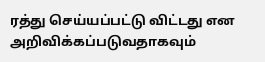ரத்து செய்யப்பட்டு விட்டது என அறிவிக்கப்படுவதாகவும்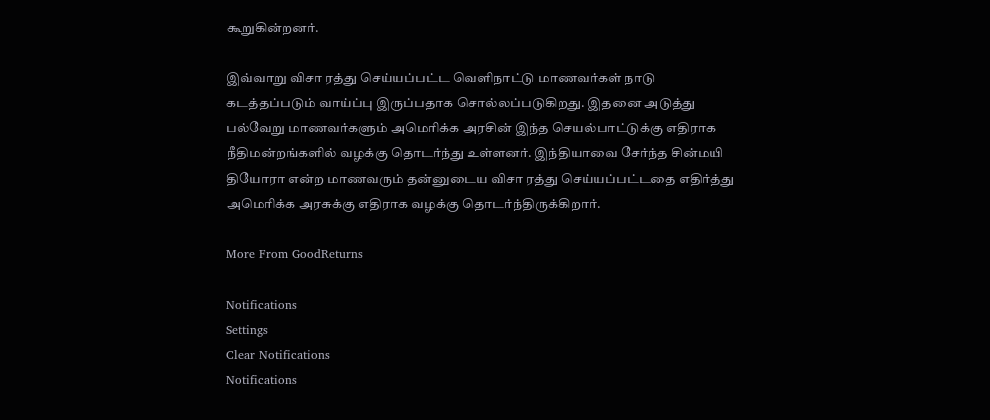கூறுகின்றனர்.

இவ்வாறு விசா ரத்து செய்யப்பட்ட வெளிநாட்டு மாணவர்கள் நாடு கடத்தப்படும் வாய்ப்பு இருப்பதாக சொல்லப்படுகிறது. இதனை அடுத்து பல்வேறு மாணவர்களும் அமெரிக்க அரசின் இந்த செயல்பாட்டுக்கு எதிராக நீதிமன்றங்களில் வழக்கு தொடர்ந்து உள்ளனர். இந்தியாவை சேர்ந்த சின்மயி தியோரா என்ற மாணவரும் தன்னுடைய விசா ரத்து செய்யப்பட்டதை எதிர்த்து அமெரிக்க அரசுக்கு எதிராக வழக்கு தொடர்ந்திருக்கிறார்.

More From GoodReturns

Notifications
Settings
Clear Notifications
Notifications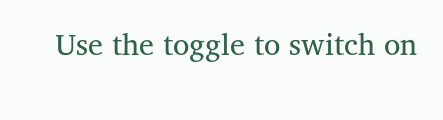Use the toggle to switch on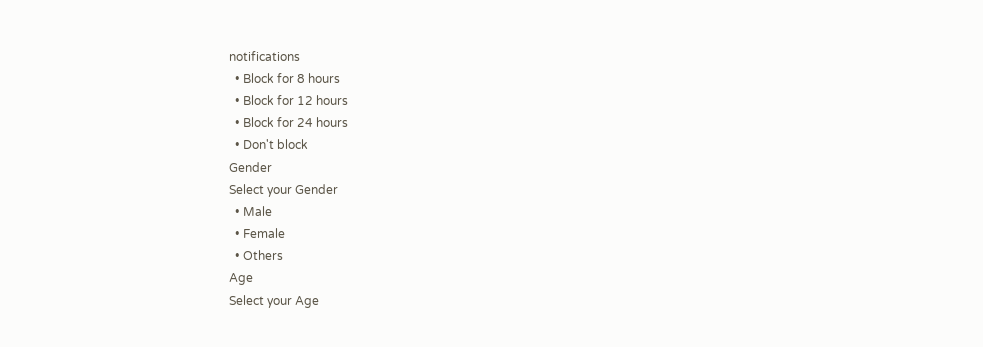notifications
  • Block for 8 hours
  • Block for 12 hours
  • Block for 24 hours
  • Don't block
Gender
Select your Gender
  • Male
  • Female
  • Others
Age
Select your Age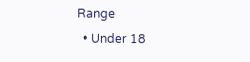Range
  • Under 18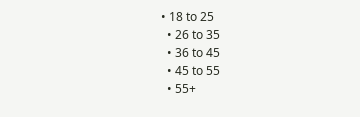• 18 to 25
  • 26 to 35
  • 36 to 45
  • 45 to 55
  • 55+